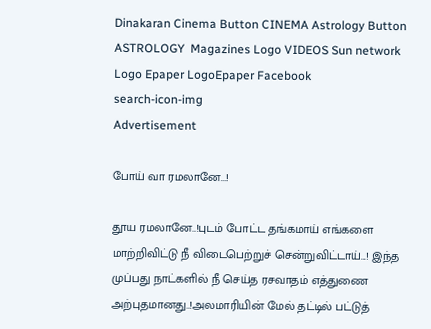Dinakaran Cinema Button CINEMA Astrology Button ASTROLOGY  Magazines Logo VIDEOS Sun network Logo Epaper LogoEpaper Facebook
search-icon-img
Advertisement

போய் வா ரமலானே...!

தூய ரமலானே..!புடம் போட்ட தங்கமாய் எங்களை மாற்றிவிட்டு நீ விடைபெற்றுச் சென்றுவிட்டாய்...! இந்த முப்பது நாட்களில் நீ செய்த ரசவாதம் எத்துணை அற்புதமானது..!அலமாரியின் மேல் தட்டில் பட்டுத்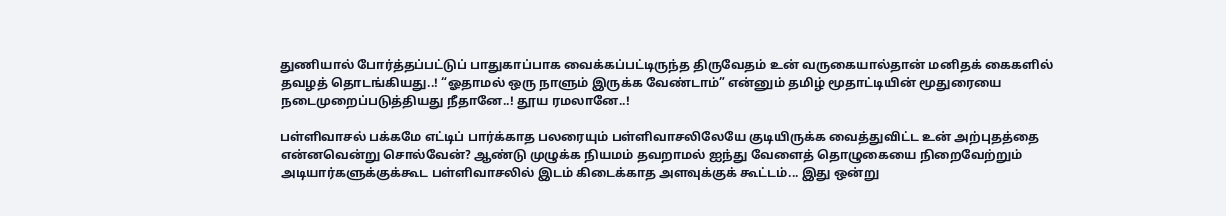துணியால் போர்த்தப்பட்டுப் பாதுகாப்பாக வைக்கப்பட்டிருந்த திருவேதம் உன் வருகையால்தான் மனிதக் கைகளில் தவழத் தொடங்கியது..! “ஓதாமல் ஒரு நாளும் இருக்க வேண்டாம்” என்னும் தமிழ் மூதாட்டியின் மூதுரையை நடைமுறைப்படுத்தியது நீதானே..! தூய ரமலானே..!

பள்ளிவாசல் பக்கமே எட்டிப் பார்க்காத பலரையும் பள்ளிவாசலிலேயே குடியிருக்க வைத்துவிட்ட உன் அற்புதத்தை என்னவென்று சொல்வேன்? ஆண்டு முழுக்க நியமம் தவறாமல் ஐந்து வேளைத் தொழுகையை நிறைவேற்றும் அடியார்களுக்குக்கூட பள்ளிவாசலில் இடம் கிடைக்காத அளவுக்குக் கூட்டம்... இது ஒன்று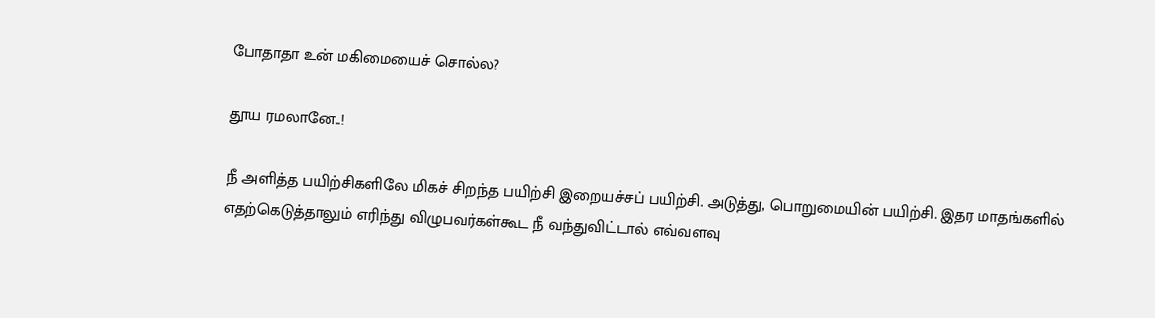போதாதா உன் மகிமையைச் சொல்ல?

தூய ரமலானே..!

நீ அளித்த பயிற்சிகளிலே மிகச் சிறந்த பயிற்சி இறையச்சப் பயிற்சி. அடுத்து, பொறுமையின் பயிற்சி. இதர மாதங்களில் எதற்கெடுத்தாலும் எரிந்து விழுபவர்கள்கூட நீ வந்துவிட்டால் எவ்வளவு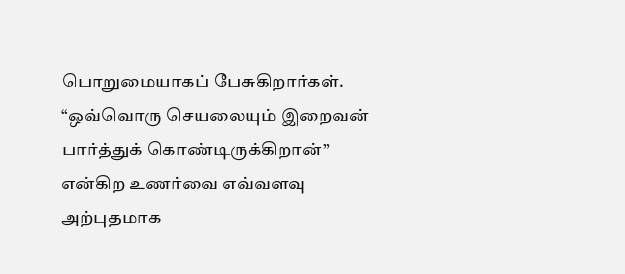பொறுமையாகப் பேசுகிறார்கள். “ஒவ்வொரு செயலையும் இறைவன் பார்த்துக் கொண்டிருக்கிறான்” என்கிற உணர்வை எவ்வளவு அற்புதமாக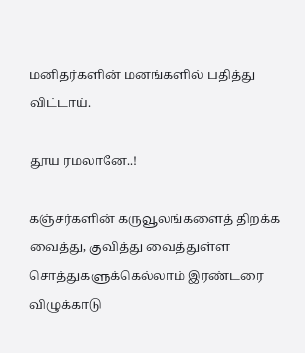மனிதர்களின் மனங்களில் பதித்து விட்டாய்.

தூய ரமலானே..!

கஞ்சர்களின் கருவூலங்களைத் திறக்க வைத்து, குவித்து வைத்துள்ள சொத்துகளுக்கெல்லாம் இரண்டரை விழுக்காடு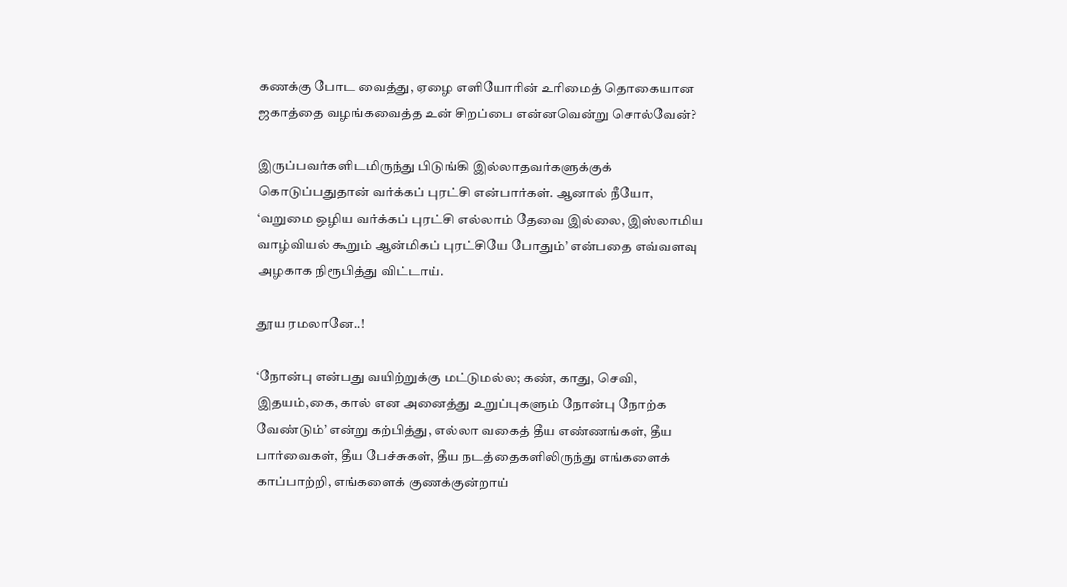கணக்கு போட வைத்து, ஏழை எளியோரின் உரிமைத் தொகையான ஜகாத்தை வழங்கவைத்த உன் சிறப்பை என்னவென்று சொல்வேன்?

இருப்பவர்களிடமிருந்து பிடுங்கி இல்லாதவர்களுக்குக் கொடுப்பதுதான் வர்க்கப் புரட்சி என்பார்கள். ஆனால் நீயோ, ‘வறுமை ஒழிய வர்க்கப் புரட்சி எல்லாம் தேவை இல்லை, இஸ்லாமிய வாழ்வியல் கூறும் ஆன்மிகப் புரட்சியே போதும்’ என்பதை எவ்வளவு அழகாக நிரூபித்து விட்டாய்.

தூய ரமலானே..!

‘நோன்பு என்பது வயிற்றுக்கு மட்டுமல்ல; கண், காது, செவி, இதயம்,கை, கால் என அனைத்து உறுப்புகளும் நோன்பு நோற்க வேண்டும்’ என்று கற்பித்து, எல்லா வகைத் தீய எண்ணங்கள், தீய பார்வைகள், தீய பேச்சுகள், தீய நடத்தைகளிலிருந்து எங்களைக் காப்பாற்றி, எங்களைக் குணக்குன்றாய்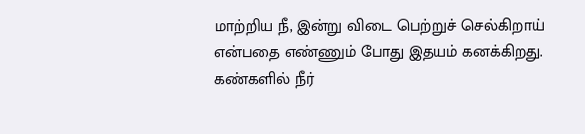மாற்றிய நீ, இன்று விடை பெற்றுச் செல்கிறாய் என்பதை எண்ணும் போது இதயம் கனக்கிறது. கண்களில் நீர்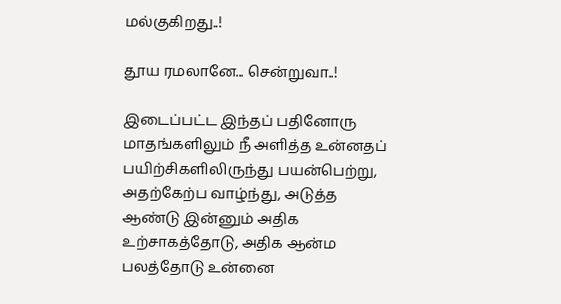மல்குகிறது..!

தூய ரமலானே... சென்றுவா..!

இடைப்பட்ட இந்தப் பதினோரு மாதங்களிலும் நீ அளித்த உன்னதப் பயிற்சிகளிலிருந்து பயன்பெற்று, அதற்கேற்ப வாழ்ந்து, அடுத்த ஆண்டு இன்னும் அதிக உற்சாகத்தோடு, அதிக ஆன்ம பலத்தோடு உன்னை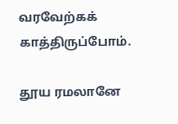வரவேற்கக் காத்திருப்போம்.

தூய ரமலானே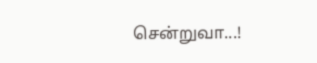சென்றுவா...!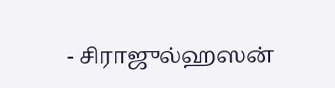- சிராஜுல்ஹஸன்